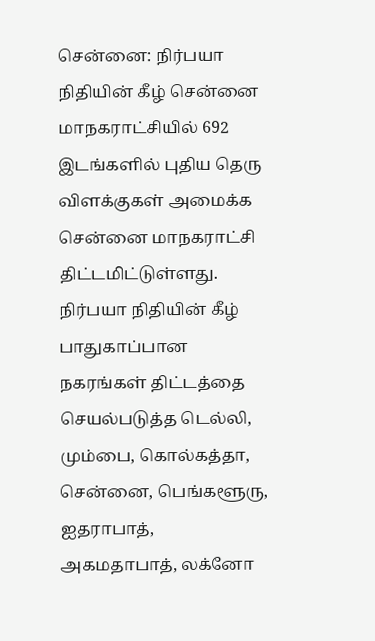சென்னை: நிர்பயா நிதியின் கீழ் சென்னை மாநகராட்சியில் 692 இடங்களில் புதிய தெரு விளக்குகள் அமைக்க சென்னை மாநகராட்சி திட்டமிட்டுள்ளது.
நிர்பயா நிதியின் கீழ் பாதுகாப்பான நகரங்கள் திட்டத்தை செயல்படுத்த டெல்லி, மும்பை, கொல்கத்தா, சென்னை, பெங்களூரு, ஐதராபாத், அகமதாபாத், லக்னோ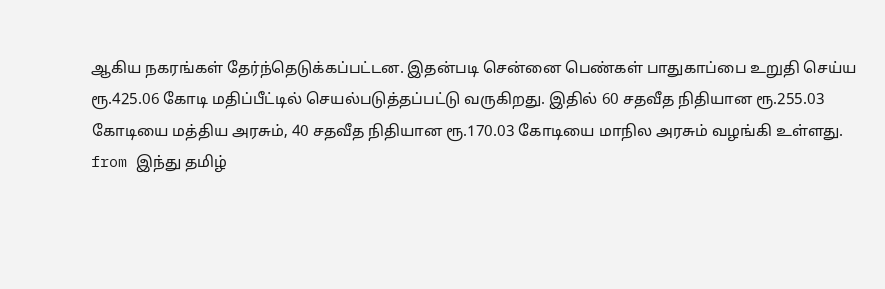ஆகிய நகரங்கள் தேர்ந்தெடுக்கப்பட்டன. இதன்படி சென்னை பெண்கள் பாதுகாப்பை உறுதி செய்ய ரூ.425.06 கோடி மதிப்பீட்டில் செயல்படுத்தப்பட்டு வருகிறது. இதில் 60 சதவீத நிதியான ரூ.255.03 கோடியை மத்திய அரசும், 40 சதவீத நிதியான ரூ.170.03 கோடியை மாநில அரசும் வழங்கி உள்ளது.
from இந்து தமிழ்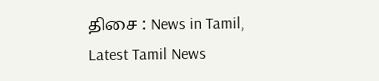திசை : News in Tamil, Latest Tamil News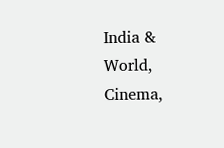India & World, Cinema,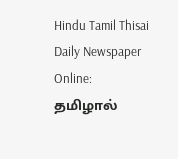Hindu Tamil Thisai Daily Newspaper Online: தமிழால்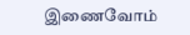இணைவோம்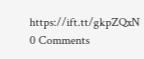https://ift.tt/gkpZQxN
0 Comments